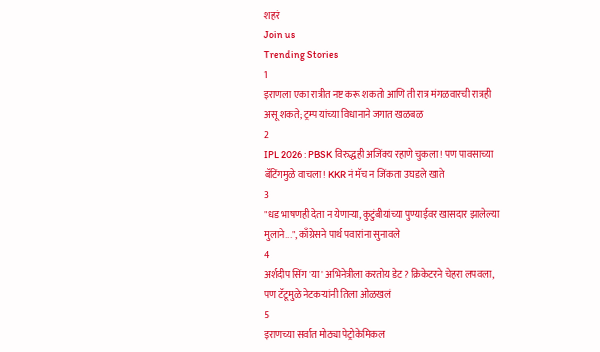शहरं
Join us
Trending Stories
1
इराणला एका रात्रीत नष्ट करू शकतो आणि ती रात्र मंगळवारची रात्रही असू शकते; ट्रम्प यांच्या विधानाने जगात खळबळ
2
IPL 2026 : PBSK विरुद्धही अजिंक्य रहाणे चुकला! पण पावसाच्या बॅटिंगमुळे वाचला! KKR नं मॅच न जिंकता उघडले खाते
3
"धड भाषणही देता न येणाऱ्या, कुटुंबीयांच्या पुण्याईवर खासदार झालेल्या मुलाने...", काँग्रेसने पार्थ पवारांना सुनावले
4
अर्शदीप सिंग 'या' अभिनेत्रीला करतोय डेट? क्रिकेटरने चेहरा लपवला, पण टॅटूमुळे नेटकऱ्यांनी तिला ओळखलं
5
इराणच्या सर्वात मोठ्या पेट्रोकेमिकल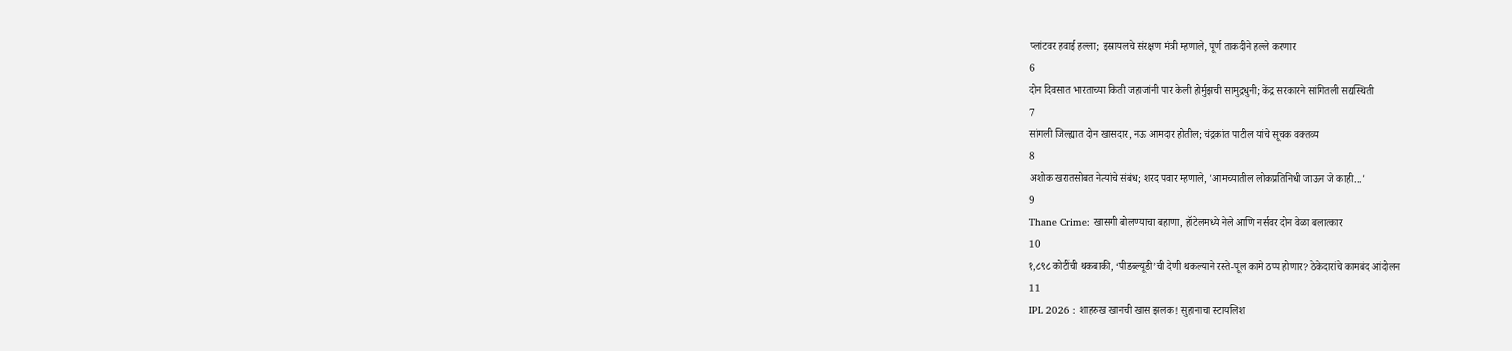प्लांटवर हवाई हल्ला; इस्रायलचे संरक्षण मंत्री म्हणाले, पूर्ण ताकदीने हल्ले करणार
6
दोन दिवसात भारताच्या किती जहाजांनी पार केली होर्मुझची सामुद्रधुनी; केंद्र सरकारने सांगितली सद्यस्थिती
7
सांगली जिल्ह्यात दोन खासदार, नऊ आमदार होतील; चंद्रकांत पाटील यांचे सूचक वक्तव्य
8
अशोक खरातसोबत नेत्यांचे संबंध; शरद पवार म्हणाले, 'आमच्यातील लोकप्रतिनिधी जाऊन जे काही...'
9
Thane Crime: खासगी बोलण्याचा बहाणा, हॉटेलमध्ये नेले आणि नर्सवर दोन वेळा बलात्कार
10
१,८९८ कोटींची थकबाकी, ‘पीडब्ल्यूडी’ची देणी थकल्याने रस्ते-पूल कामे ठप्प होणार? ठेकेदारांचे कामबंद आंदोलन
11
IPL 2026 : शाहरुख खानची खास झलक! सुहानाचा स्टायलिश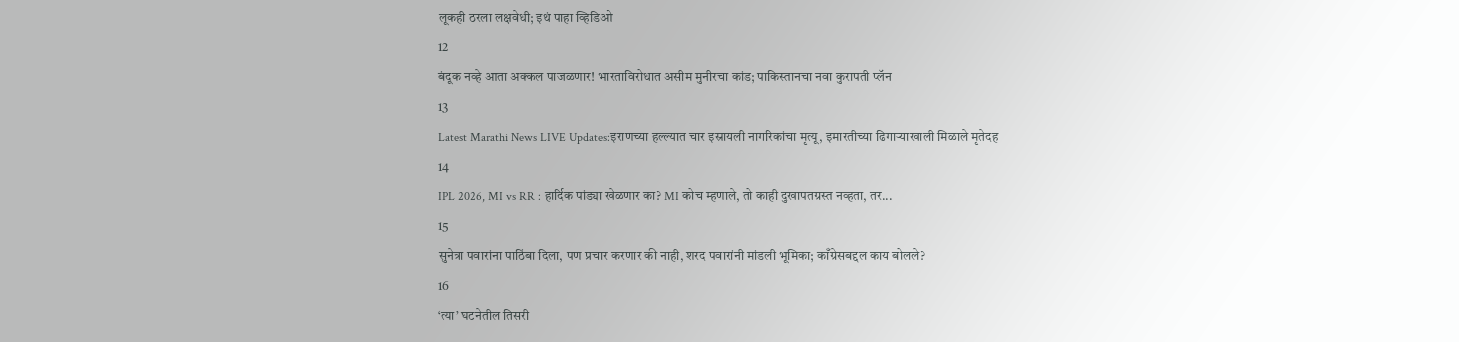लूकही ठरला लक्षवेधी; इथं पाहा व्हिडिओ
12
बंदूक नव्हे आता अक्कल पाजळणार! भारताविरोधात असीम मुनीरचा कांड; पाकिस्तानचा नवा कुरापती प्लॅन
13
Latest Marathi News LIVE Updates:इराणच्या हल्ल्यात चार इस्रायली नागरिकांचा मृत्यू, इमारतीच्या ढिगाऱ्याखाली मिळाले मृतेदह
14
IPL 2026, MI vs RR : हार्दिक पांड्या खेळणार का? MI कोच म्हणाले, तो काही दुखापतग्रस्त नव्हता, तर...
15
सुनेत्रा पवारांना पाठिंबा दिला, पण प्रचार करणार की नाही, शरद पवारांनी मांडली भूमिका; काँग्रेसबद्दल काय बोलले?
16
‘त्या’ घटनेतील तिसरी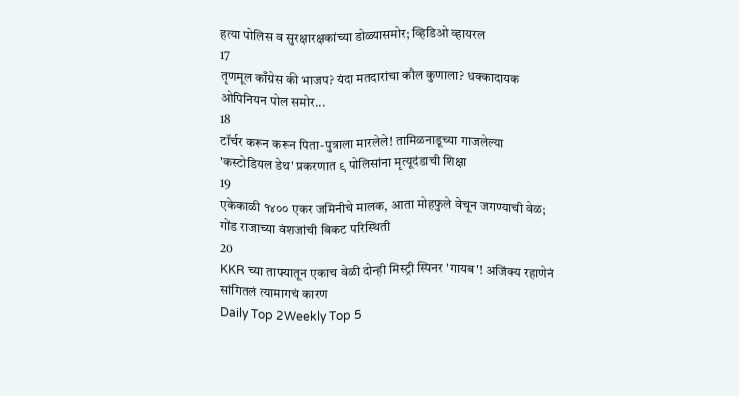हत्या पोलिस व सुरक्षारक्षकांच्या डोळ्यासमोर; व्हिडिओ व्हायरल
17
तृणमूल काँग्रेस की भाजप? यंदा मतदारांचा कौल कुणाला? धक्कादायक ओपिनियन पोल समोर...
18
टॉर्चर करून करून पिता-पुत्राला मारलेले! तामिळनाडूच्या गाजलेल्या 'कस्टोडियल डेथ' प्रकरणात ९ पोलिसांना मृत्यूदंडाची शिक्षा
19
एकेकाळी १४०० एकर जमिनीचे मालक, आता मोहफुले वेचून जगण्याची वेळ; गोंड राजाच्या वंशजांची बिकट परिस्थिती
20
KKR च्या ताफ्यातून एकाच वेळी दोन्ही मिस्ट्री स्पिनर 'गायब'! अजिंक्य रहाणेनं सांगितलं त्यामागचं कारण
Daily Top 2Weekly Top 5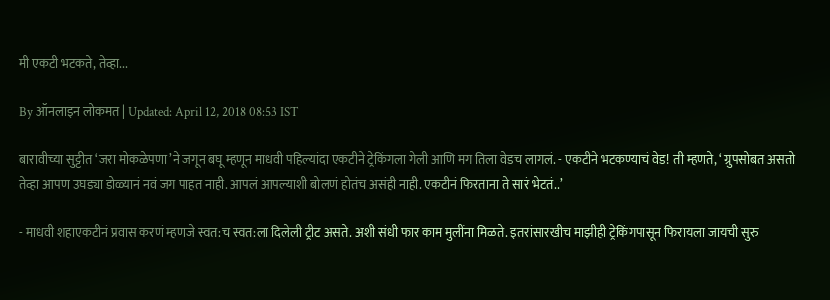मी एकटी भटकते, तेव्हा...

By ऑनलाइन लोकमत | Updated: April 12, 2018 08:53 IST

बारावीच्या सुट्टीत ‘जरा मोकळेपणा’ने जगून बघू म्हणून माधवी पहिल्यांदा एकटीने ट्रेकिंगला गेली आणि मग तिला वेडच लागलं. - एकटीने भटकण्याचं वेड! ती म्हणते, ‘ ग्रुपसोबत असतो तेव्हा आपण उघड्या डोळ्यानं नवं जग पाहत नाही. आपलं आपल्याशी बोलणं होतंच असंही नाही. एकटीनं फिरताना ते सारं भेटतं..’

- माधवी शहाएकटीनं प्रवास करणं म्हणजे स्वत:च स्वत:ला दिलेली ट्रीट असते. अशी संधी फार काम मुलींना मिळते. इतरांसारखीच माझीही ट्रेकिंगपासून फिरायला जायची सुरु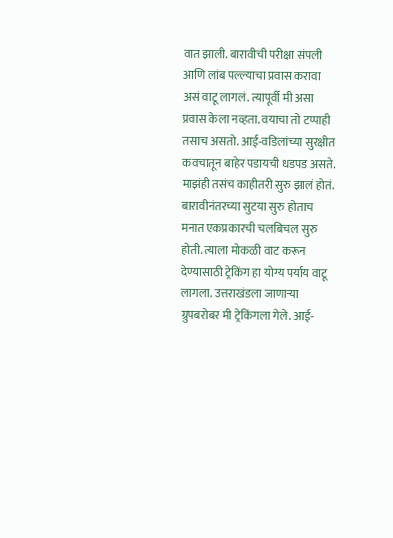वात झाली. बारावीची परीक्षा संपली आणि लांब पल्ल्याचा प्रवास करावा असं वाटू लागलं. त्यापूर्वी मी असा प्रवास केला नव्हता. वयाचा तो टप्पाही तसाच असतो. आई-वडिलांच्या सुरक्षीत कवचातून बाहेर पडायची धडपड असते. माझंही तसंच काहीतरी सुरु झालं होतं. बारावीनंतरच्या सुटया सुरु होताच मनात एकप्रकारची चलबिचल सुरु होती. त्याला मोकळी वाट करून देण्यासाठी ट्रेकिंग हा योग्य पर्याय वाटू लागला. उत्तराखंडला जाणाऱ्या ग्रुपबरोबर मी ट्रेकिंगला गेले. आई-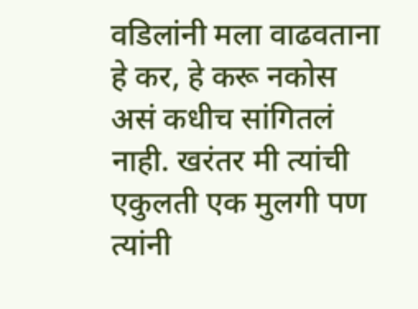वडिलांनी मला वाढवताना हे कर, हे करू नकोस असं कधीच सांगितलं नाही. खरंतर मी त्यांची एकुलती एक मुलगी पण त्यांनी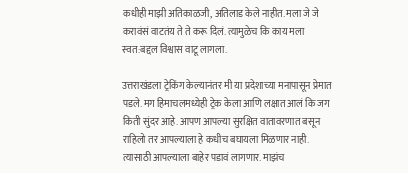कधीही माझी अतिकाळजी, अतिलाड केले नाहीत. मला जे जे करावंसं वाटतंय ते ते करू दिलं. त्यामुळेच कि काय मला स्वत:बद्दल विश्वास वाटू लागला.

उत्तराखंडला ट्रेकिंग केल्यानंतर मी या प्रदेशाच्या मनापासून प्रेमात पडले. मग हिमाचलमध्येही ट्रेक केला आणि लक्षात आलं कि जग किती सुंदर आहे. आपण आपल्या सुरक्षित वातावरणात बसून राहिलो तर आपल्याला हे कधीच बघायला मिळणार नाही. त्यासाठी आपल्याला बाहेर पडावं लागणार. माझंच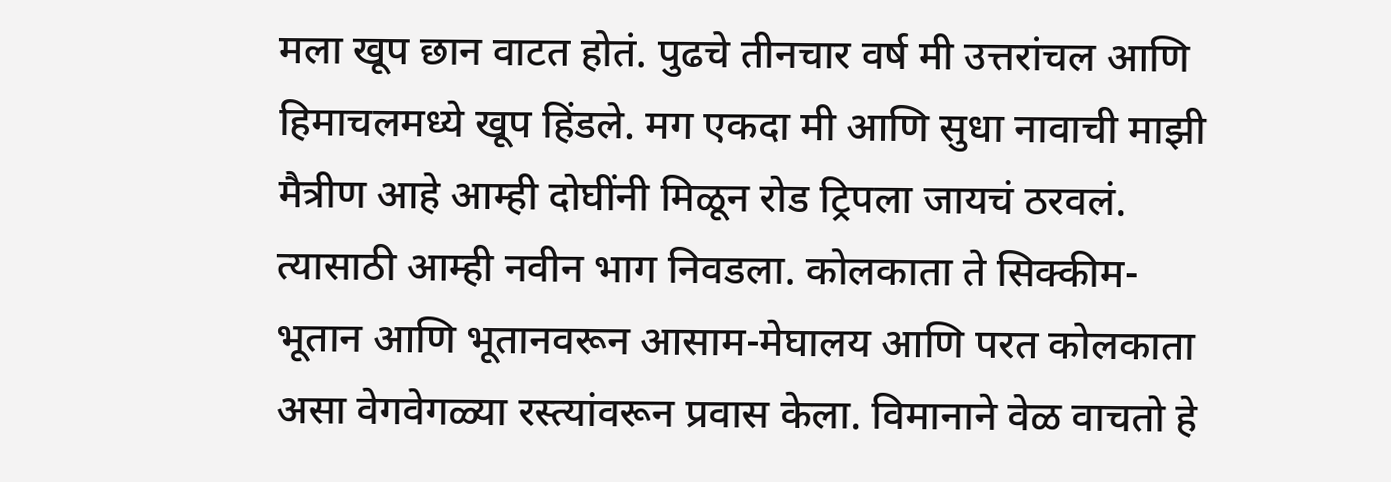मला खूप छान वाटत होतं. पुढचे तीनचार वर्ष मी उत्तरांचल आणि हिमाचलमध्ये खूप हिंडले. मग एकदा मी आणि सुधा नावाची माझी मैत्रीण आहे आम्ही दोघींनी मिळून रोड ट्रिपला जायचं ठरवलं. त्यासाठी आम्ही नवीन भाग निवडला. कोलकाता ते सिक्कीम- भूतान आणि भूतानवरून आसाम-मेघालय आणि परत कोलकाता असा वेगवेगळ्या रस्त्यांवरून प्रवास केला. विमानाने वेळ वाचतो हे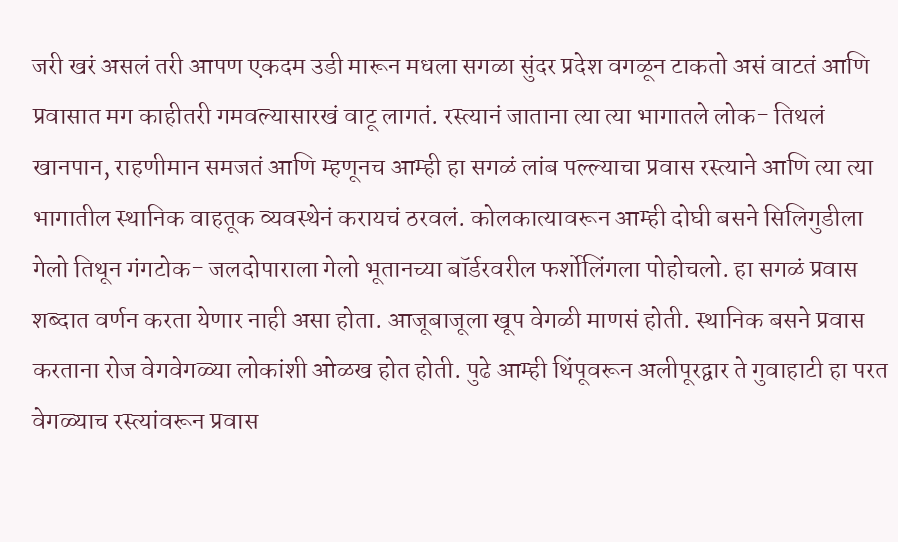जरी खरं असलं तरी आपण एकदम उडी मारून मधला सगळा सुंदर प्रदेश वगळून टाकतो असं वाटतं आणि प्रवासात मग काहीतरी गमवल्यासारखं वाटू लागतं. रस्त्यानं जाताना त्या त्या भागातले लोक- तिथलं खानपान, राहणीमान समजतं आणि म्हणूनच आम्ही हा सगळं लांब पल्ल्याचा प्रवास रस्त्याने आणि त्या त्या भागातील स्थानिक वाहतूक व्यवस्थेनं करायचं ठरवलं. कोलकात्यावरून आम्ही दोघी बसने सिलिगुडीला गेलो तिथून गंगटोक- जलदोपाराला गेलो भूतानच्या बॉर्डरवरील फर्शोलिंगला पोहोचलो. हा सगळं प्रवास शब्दात वर्णन करता येणार नाही असा होता. आजूबाजूला खूप वेगळी माणसं होती. स्थानिक बसने प्रवास करताना रोज वेगवेगळ्या लोकांशी ओळख होत होती. पुढे आम्ही थिंपूवरून अलीपूरद्वार ते गुवाहाटी हा परत वेगळ्याच रस्त्यांवरून प्रवास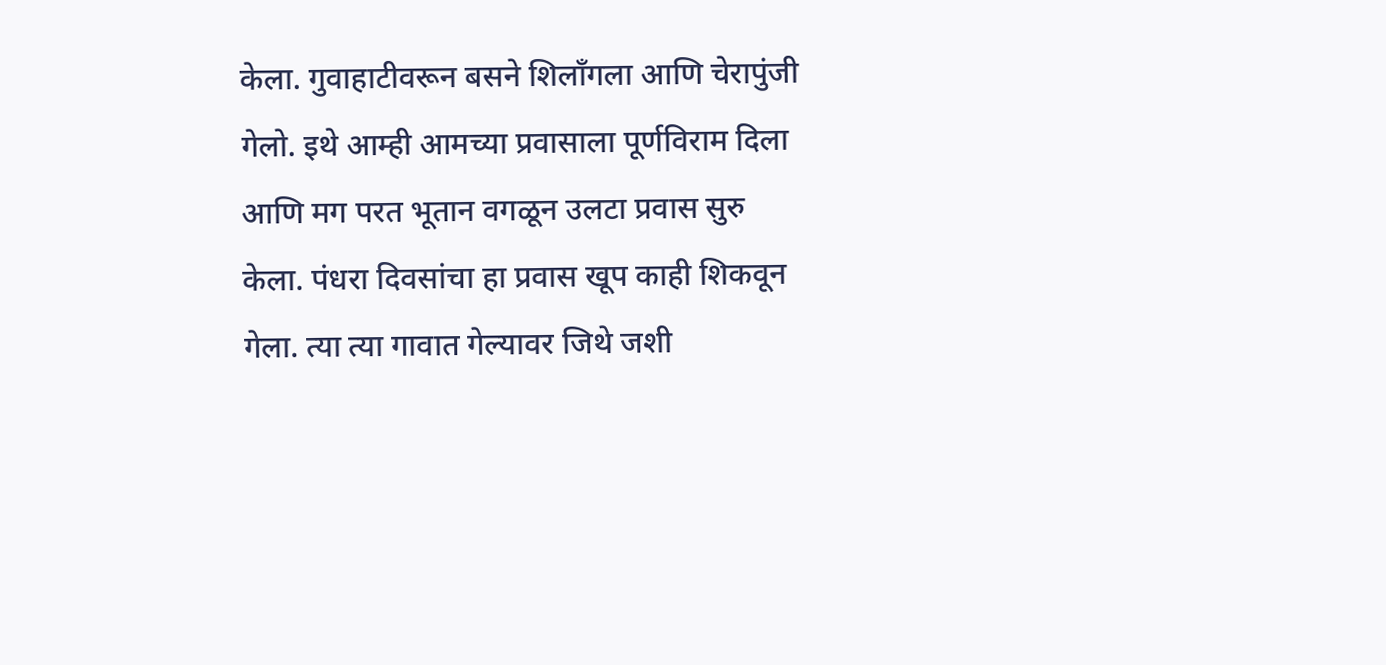केला. गुवाहाटीवरून बसने शिलाँगला आणि चेरापुंजी गेलो. इथे आम्ही आमच्या प्रवासाला पूर्णविराम दिला आणि मग परत भूतान वगळून उलटा प्रवास सुरु केला. पंधरा दिवसांचा हा प्रवास खूप काही शिकवून गेला. त्या त्या गावात गेल्यावर जिथे जशी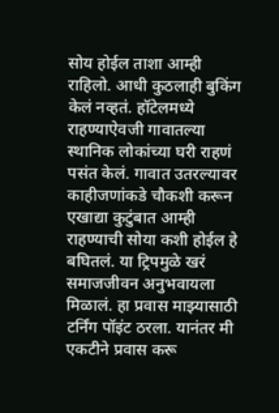सोय होईल ताशा आम्ही राहिलो. आधी कुठलाही बुकिंग केलं नव्हतं. हॉटेलमध्ये राहण्याऐवजी गावातल्या स्थानिक लोकांच्या घरी राहणं पसंत केलं. गावात उतरल्यावर काहीजणांकडे चौकशी करून एखाद्या कुटुंबात आम्ही राहण्याची सोया कशी होईल हे बघितलं. या ट्रिपमुळे खरं समाजजीवन अनुभवायला मिळालं. हा प्रवास माझ्यासाठी टर्निंग पॉइंट ठरला. यानंतर मी एकटीने प्रवास करू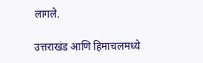लागले.

उत्तराखंड आणि हिमाचलमध्ये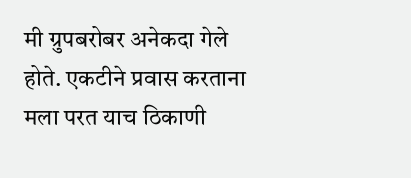मी ग्रुपबरोबर अनेकदा गेले होते. एकटीने प्रवास करताना मला परत याच ठिकाणी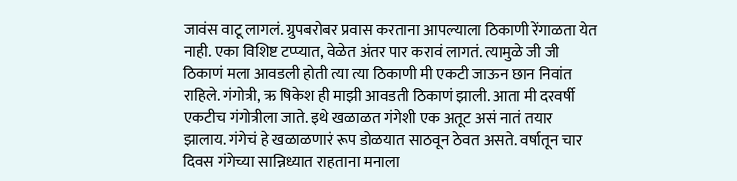जावंस वाटू लागलं. ग्रुपबरोबर प्रवास करताना आपल्याला ठिकाणी रेंगाळता येत नाही. एका विशिष्ट टप्प्यात, वेळेत अंतर पार करावं लागतं. त्यामुळे जी जी ठिकाणं मला आवडली होती त्या त्या ठिकाणी मी एकटी जाऊन छान निवांत राहिले. गंगोत्री, ऋ षिकेश ही माझी आवडती ठिकाणं झाली. आता मी दरवर्षी एकटीच गंगोत्रीला जाते. इथे खळाळत गंगेशी एक अतूट असं नातं तयार झालाय. गंगेचं हे खळाळणारं रूप डोळयात साठवून ठेवत असते. वर्षातून चार दिवस गंगेच्या सान्निध्यात राहताना मनाला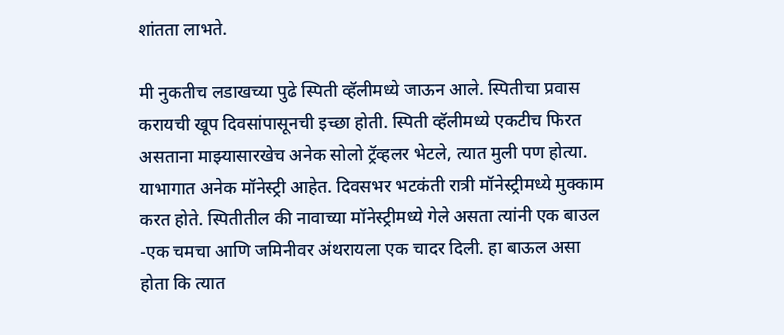शांतता लाभते.

मी नुकतीच लडाखच्या पुढे स्पिती व्हॅलीमध्ये जाऊन आले. स्पितीचा प्रवास करायची खूप दिवसांपासूनची इच्छा होती. स्पिती व्हॅलीमध्ये एकटीच फिरत असताना माझ्यासारखेच अनेक सोलो ट्रॅव्हलर भेटले, त्यात मुली पण होत्या. याभागात अनेक मॉनेस्ट्री आहेत. दिवसभर भटकंती रात्री मॉनेस्ट्रीमध्ये मुक्काम करत होते. स्पितीतील की नावाच्या मॉनेस्ट्रीमध्ये गेले असता त्यांनी एक बाउल -एक चमचा आणि जमिनीवर अंथरायला एक चादर दिली. हा बाऊल असा होता कि त्यात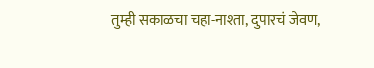तुम्ही सकाळचा चहा-नाश्ता, दुपारचं जेवण,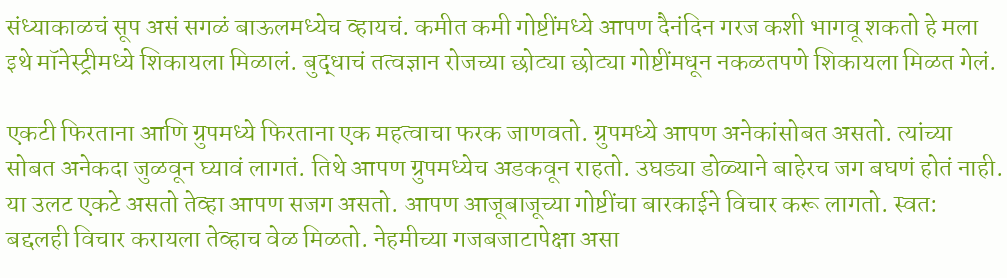संध्याकाळचं सूप असं सगळं बाऊलमध्येच व्हायचं. कमीत कमी गोष्टींमध्ये आपण दैनंदिन गरज कशी भागवू शकतो हे मला इथे मॉनेस्ट्रीमध्ये शिकायला मिळालं. बुद्धाचं तत्वज्ञान रोजच्या छोट्या छोट्या गोष्टींमधून नकळतपणे शिकायला मिळत गेलं.

एकटी फिरताना आणि ग्रुपमध्ये फिरताना एक महत्वाचा फरक जाणवतो. ग्रुपमध्ये आपण अनेकांसोबत असतो. त्यांच्या सोबत अनेकदा जुळवून घ्यावं लागतं. तिथे आपण ग्रुपमध्येच अडकवून राहतो. उघड्या डोळ्याने बाहेरच जग बघणं होतं नाही. या उलट एकटे असतो तेव्हा आपण सजग असतो. आपण आजूबाजूच्या गोष्टींचा बारकाईने विचार करू लागतो. स्वत: बद्दलही विचार करायला तेव्हाच वेळ मिळतो. नेहमीच्या गजबजाटापेक्षा असा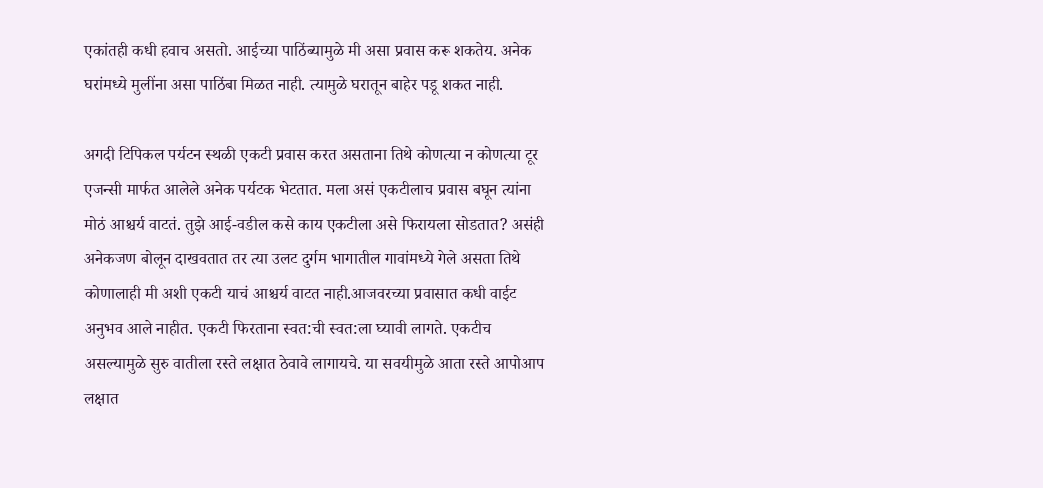एकांतही कधी हवाच असतो. आईच्या पाठिंब्यामुळे मी असा प्रवास करू शकतेय. अनेक घरांमध्ये मुलींना असा पाठिंबा मिळत नाही. त्यामुळे घरातून बाहेर पडू शकत नाही.

अगदी टिपिकल पर्यटन स्थळी एकटी प्रवास करत असताना तिथे कोणत्या न कोणत्या टूर एजन्सी मार्फत आलेले अनेक पर्यटक भेटतात. मला असं एकटीलाच प्रवास बघून त्यांना मोठं आश्चर्य वाटतं. तुझे आई-वडील कसे काय एकटीला असे फिरायला सोडतात? असंही अनेकजण बोलून दाखवतात तर त्या उलट दुर्गम भागातील गावांमध्ये गेले असता तिथे कोणालाही मी अशी एकटी याचं आश्चर्य वाटत नाही.आजवरच्या प्रवासात कधी वाईट अनुभव आले नाहीत. एकटी फिरताना स्वत:ची स्वत:ला घ्यावी लागते. एकटीच असल्यामुळे सुरु वातीला रस्ते लक्षात ठेवावे लागायचे. या सवयीमुळे आता रस्ते आपोआप लक्षात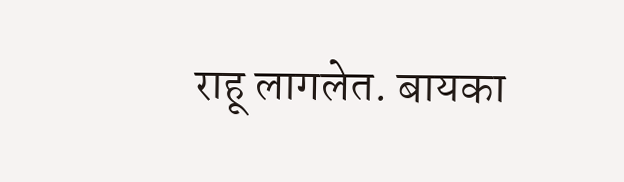राहू लागलेत. बायका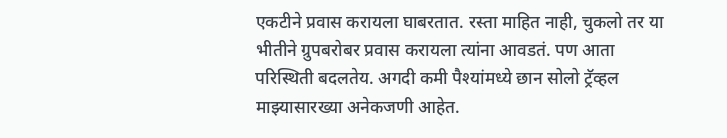एकटीने प्रवास करायला घाबरतात. रस्ता माहित नाही, चुकलो तर या भीतीने ग्रुपबरोबर प्रवास करायला त्यांना आवडतं. पण आता परिस्थिती बदलतेय. अगदी कमी पैश्यांमध्ये छान सोलो ट्रॅव्हल माझ्यासारख्या अनेकजणी आहेत.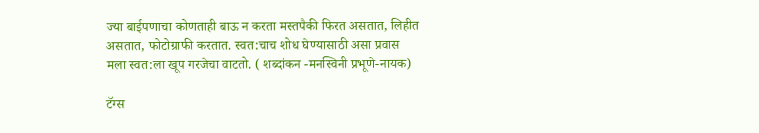ज्या बाईपणाचा कोणताही बाऊ न करता मस्तपैकी फिरत असतात, लिहीत असतात, फोटोग्राफी करतात. स्वत:चाच शोध घेण्यासाठी असा प्रवास मला स्वत:ला खूप गरजेचा वाटतो. ( शब्दांकन -मनस्विनी प्रभूणे-नायक)

टॅग्स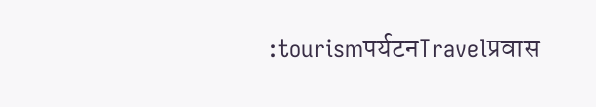:tourismपर्यटनTravelप्रवास